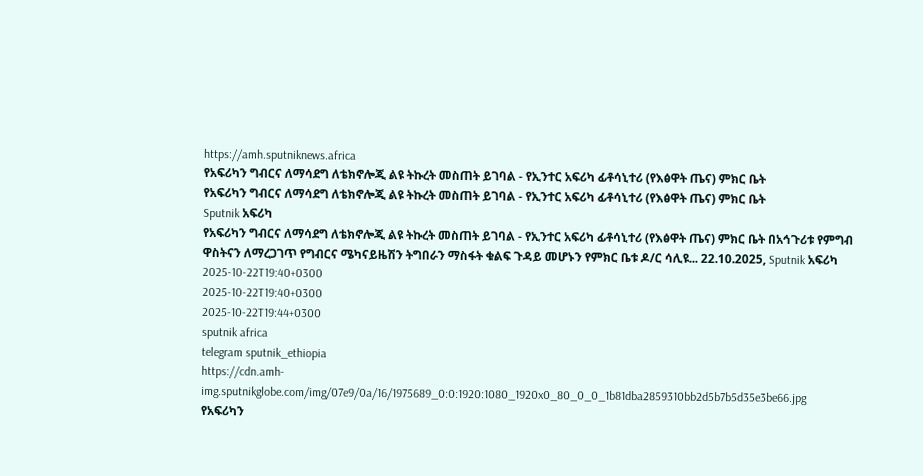https://amh.sputniknews.africa
የአፍሪካን ግብርና ለማሳደግ ለቴክኖሎጂ ልዩ ትኩረት መስጠት ይገባል - የኢንተር አፍሪካ ፊቶሳኒተሪ (የእፅዋት ጤና) ምክር ቤት
የአፍሪካን ግብርና ለማሳደግ ለቴክኖሎጂ ልዩ ትኩረት መስጠት ይገባል - የኢንተር አፍሪካ ፊቶሳኒተሪ (የእፅዋት ጤና) ምክር ቤት
Sputnik አፍሪካ
የአፍሪካን ግብርና ለማሳደግ ለቴክኖሎጂ ልዩ ትኩረት መስጠት ይገባል - የኢንተር አፍሪካ ፊቶሳኒተሪ (የእፅዋት ጤና) ምክር ቤት በአኅጉሪቱ የምግብ ዋስትናን ለማረጋገጥ የግብርና ሜካናይዜሽን ትግበራን ማስፋት ቁልፍ ጉዳይ መሆኑን የምክር ቤቱ ዶ/ር ሳሊዩ... 22.10.2025, Sputnik አፍሪካ
2025-10-22T19:40+0300
2025-10-22T19:40+0300
2025-10-22T19:44+0300
sputnik africa
telegram sputnik_ethiopia
https://cdn.amh-img.sputnikglobe.com/img/07e9/0a/16/1975689_0:0:1920:1080_1920x0_80_0_0_1b81dba2859310bb2d5b7b5d35e3be66.jpg
የአፍሪካን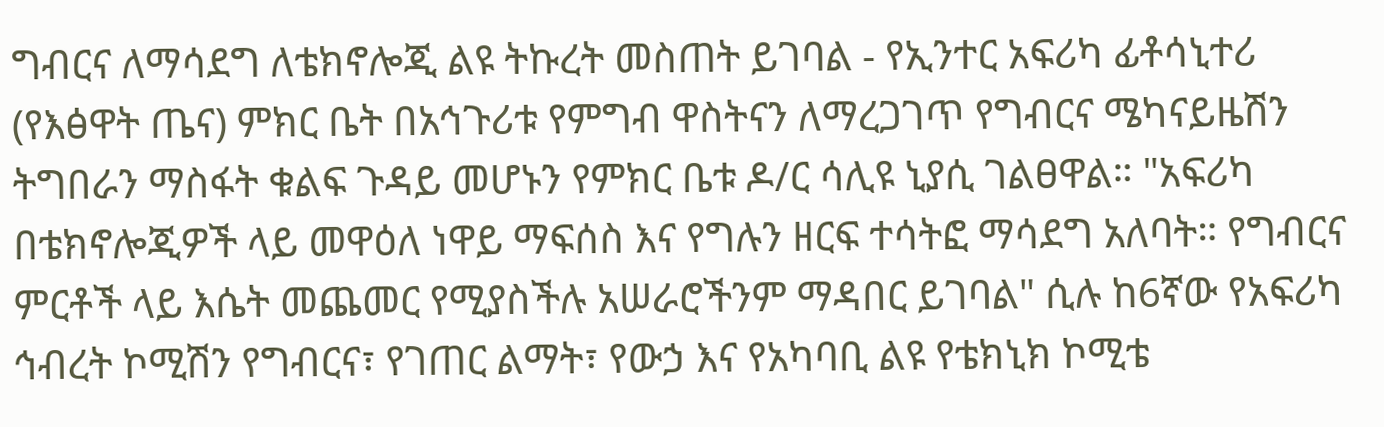ግብርና ለማሳደግ ለቴክኖሎጂ ልዩ ትኩረት መስጠት ይገባል - የኢንተር አፍሪካ ፊቶሳኒተሪ (የእፅዋት ጤና) ምክር ቤት በአኅጉሪቱ የምግብ ዋስትናን ለማረጋገጥ የግብርና ሜካናይዜሽን ትግበራን ማስፋት ቁልፍ ጉዳይ መሆኑን የምክር ቤቱ ዶ/ር ሳሊዩ ኒያሲ ገልፀዋል። "አፍሪካ በቴክኖሎጂዎች ላይ መዋዕለ ነዋይ ማፍሰስ እና የግሉን ዘርፍ ተሳትፎ ማሳደግ አለባት። የግብርና ምርቶች ላይ እሴት መጨመር የሚያስችሉ አሠራሮችንም ማዳበር ይገባል" ሲሉ ከ6ኛው የአፍሪካ ኅብረት ኮሚሽን የግብርና፣ የገጠር ልማት፣ የውኃ እና የአካባቢ ልዩ የቴክኒክ ኮሚቴ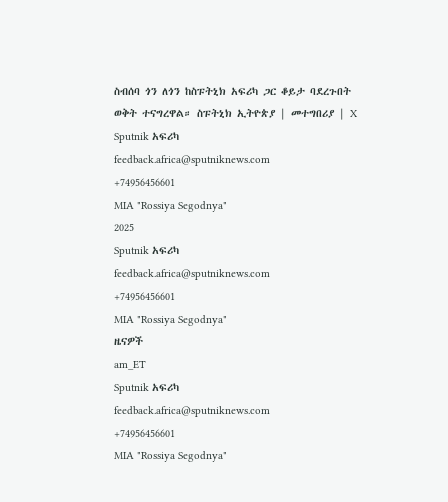ስብሰባ ጎን ለጎን ከስፑትኒክ አፍሪካ ጋር ቆይታ ባደረጉበት ወቅት ተናግረዋል። ስፑትኒክ ኢትዮጵያ | መተግበሪያ | X
Sputnik አፍሪካ
feedback.africa@sputniknews.com
+74956456601
MIA "Rossiya Segodnya"
2025
Sputnik አፍሪካ
feedback.africa@sputniknews.com
+74956456601
MIA "Rossiya Segodnya"
ዜናዎች
am_ET
Sputnik አፍሪካ
feedback.africa@sputniknews.com
+74956456601
MIA "Rossiya Segodnya"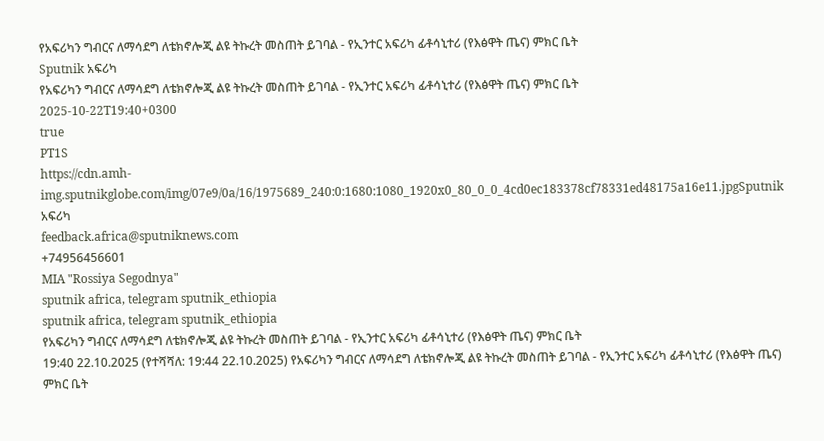የአፍሪካን ግብርና ለማሳደግ ለቴክኖሎጂ ልዩ ትኩረት መስጠት ይገባል - የኢንተር አፍሪካ ፊቶሳኒተሪ (የእፅዋት ጤና) ምክር ቤት
Sputnik አፍሪካ
የአፍሪካን ግብርና ለማሳደግ ለቴክኖሎጂ ልዩ ትኩረት መስጠት ይገባል - የኢንተር አፍሪካ ፊቶሳኒተሪ (የእፅዋት ጤና) ምክር ቤት
2025-10-22T19:40+0300
true
PT1S
https://cdn.amh-img.sputnikglobe.com/img/07e9/0a/16/1975689_240:0:1680:1080_1920x0_80_0_0_4cd0ec183378cf78331ed48175a16e11.jpgSputnik አፍሪካ
feedback.africa@sputniknews.com
+74956456601
MIA "Rossiya Segodnya"
sputnik africa, telegram sputnik_ethiopia
sputnik africa, telegram sputnik_ethiopia
የአፍሪካን ግብርና ለማሳደግ ለቴክኖሎጂ ልዩ ትኩረት መስጠት ይገባል - የኢንተር አፍሪካ ፊቶሳኒተሪ (የእፅዋት ጤና) ምክር ቤት
19:40 22.10.2025 (የተሻሻለ: 19:44 22.10.2025) የአፍሪካን ግብርና ለማሳደግ ለቴክኖሎጂ ልዩ ትኩረት መስጠት ይገባል - የኢንተር አፍሪካ ፊቶሳኒተሪ (የእፅዋት ጤና) ምክር ቤት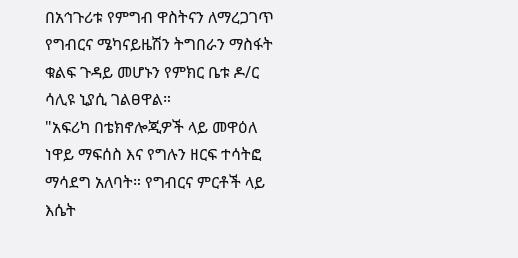በአኅጉሪቱ የምግብ ዋስትናን ለማረጋገጥ የግብርና ሜካናይዜሽን ትግበራን ማስፋት ቁልፍ ጉዳይ መሆኑን የምክር ቤቱ ዶ/ር ሳሊዩ ኒያሲ ገልፀዋል።
"አፍሪካ በቴክኖሎጂዎች ላይ መዋዕለ ነዋይ ማፍሰስ እና የግሉን ዘርፍ ተሳትፎ ማሳደግ አለባት። የግብርና ምርቶች ላይ እሴት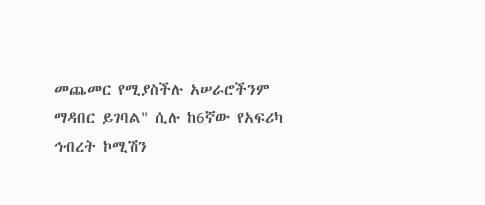መጨመር የሚያስችሉ አሠራሮችንም ማዳበር ይገባል" ሲሉ ከ6ኛው የአፍሪካ ኅብረት ኮሚሽን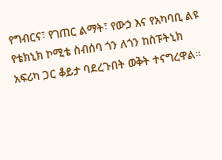የግብርና፣ የገጠር ልማት፣ የውኃ እና የአካባቢ ልዩ የቴክኒክ ኮሚቴ ስብሰባ ጎን ለጎን ከስፑትኒክ አፍሪካ ጋር ቆይታ ባደረጉበት ወቅት ተናግረዋል።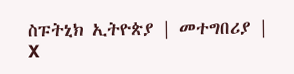ስፑትኒክ ኢትዮጵያ | መተግበሪያ | X